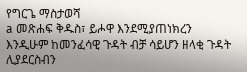የግርጌ ማስታወሻ
a መጽሐፍ ቅዱስ፣ ይሖዋ እንደሚያጠነክረን እንዲሁም ከመንፈሳዊ ጉዳት ብቻ ሳይሆን ዘላቂ ጉዳት ሊያደርስብን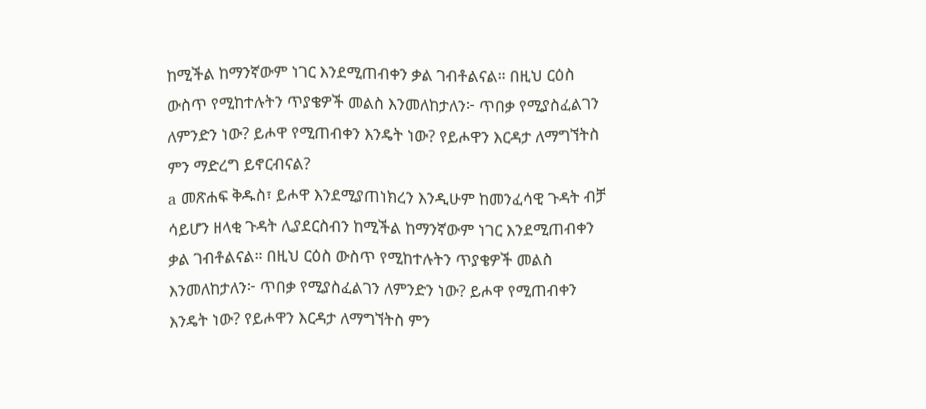ከሚችል ከማንኛውም ነገር እንደሚጠብቀን ቃል ገብቶልናል። በዚህ ርዕስ ውስጥ የሚከተሉትን ጥያቄዎች መልስ እንመለከታለን፦ ጥበቃ የሚያስፈልገን ለምንድን ነው? ይሖዋ የሚጠብቀን እንዴት ነው? የይሖዋን እርዳታ ለማግኘትስ ምን ማድረግ ይኖርብናል?
a መጽሐፍ ቅዱስ፣ ይሖዋ እንደሚያጠነክረን እንዲሁም ከመንፈሳዊ ጉዳት ብቻ ሳይሆን ዘላቂ ጉዳት ሊያደርስብን ከሚችል ከማንኛውም ነገር እንደሚጠብቀን ቃል ገብቶልናል። በዚህ ርዕስ ውስጥ የሚከተሉትን ጥያቄዎች መልስ እንመለከታለን፦ ጥበቃ የሚያስፈልገን ለምንድን ነው? ይሖዋ የሚጠብቀን እንዴት ነው? የይሖዋን እርዳታ ለማግኘትስ ምን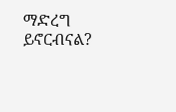ማድረግ ይኖርብናል?